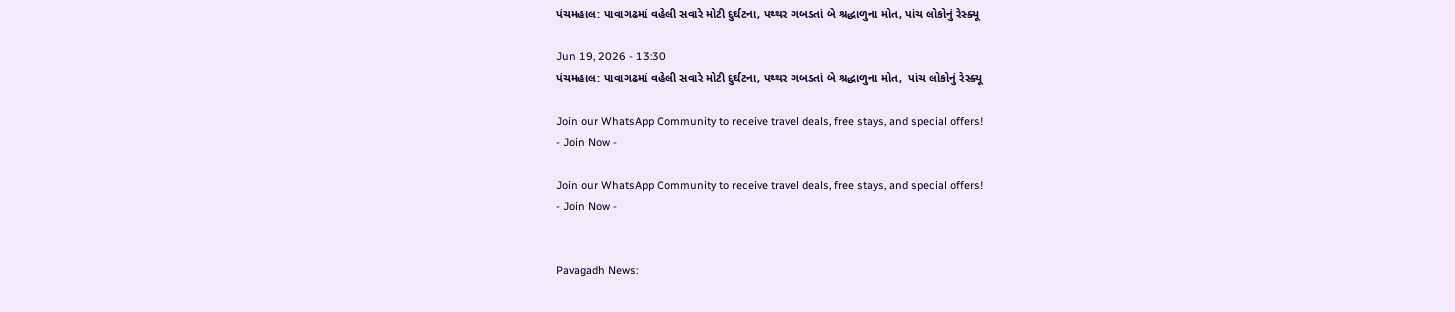પંચમહાલ: પાવાગઢમાં વહેલી સવારે મોટી દુર્ઘટના, પથ્થર ગબડતાં બે શ્રદ્ધાળુના મોત, પાંચ લોકોનું રેસ્ક્યૂ

Jun 19, 2026 - 13:30
પંચમહાલ: પાવાગઢમાં વહેલી સવારે મોટી દુર્ઘટના, પથ્થર ગબડતાં બે શ્રદ્ધાળુના મોત,  પાંચ લોકોનું રેસ્ક્યૂ

Join our WhatsApp Community to receive travel deals, free stays, and special offers!
- Join Now -

Join our WhatsApp Community to receive travel deals, free stays, and special offers!
- Join Now -


Pavagadh News: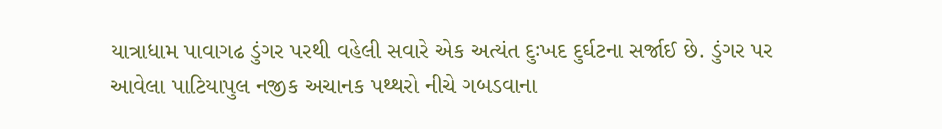યાત્રાધામ પાવાગઢ ડુંગર પરથી વહેલી સવારે એક અત્યંત દુઃખદ દુર્ઘટના સર્જાઈ છે. ડુંગર પર આવેલા પાટિયાપુલ નજીક અચાનક પથ્થરો નીચે ગબડવાના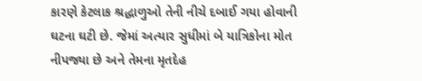કારણે કેટલાક શ્રદ્ધાળુઓ તેની નીચે દબાઈ ગયા હોવાની ઘટના ઘટી છે. જેમાં અત્યાર સુધીમાં બે યાત્રિકોના મોત નીપજ્યા છે અને તેમના મૃતદેહ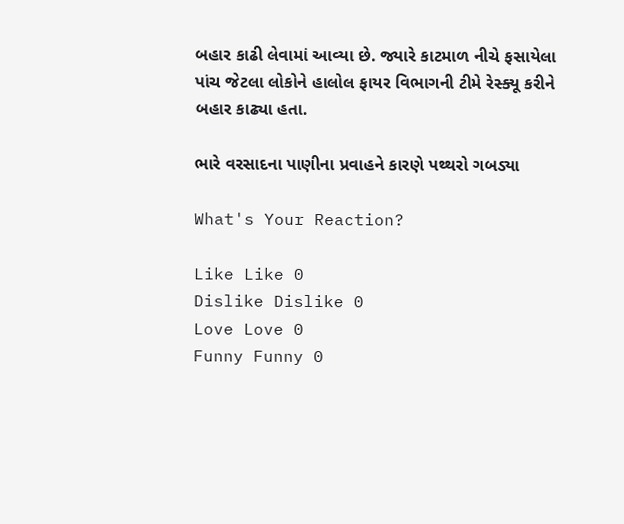બહાર કાઢી લેવામાં આવ્યા છે. જ્યારે કાટમાળ નીચે ફસાયેલા પાંચ જેટલા લોકોને હાલોલ ફાયર વિભાગની ટીમે રેસ્ક્યૂ કરીને બહાર કાઢ્યા હતા.

ભારે વરસાદના પાણીના પ્રવાહને કારણે પથ્થરો ગબડ્યા

What's Your Reaction?

Like Like 0
Dislike Dislike 0
Love Love 0
Funny Funny 0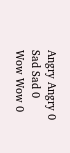Angry Angry 0
Sad Sad 0
Wow Wow 0